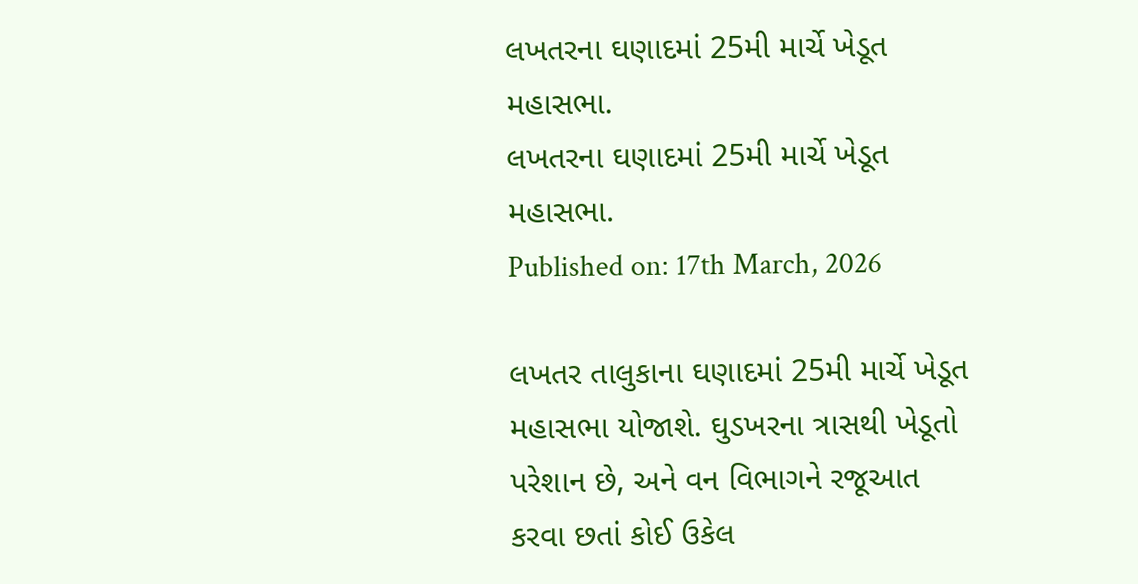લખતરના ઘણાદમાં 25મી માર્ચે ખેડૂત મહાસભા.
લખતરના ઘણાદમાં 25મી માર્ચે ખેડૂત મહાસભા.
Published on: 17th March, 2026

લખતર તાલુકાના ઘણાદમાં 25મી માર્ચે ખેડૂત મહાસભા યોજાશે. ઘુડખરના ત્રાસથી ખેડૂતો પરેશાન છે, અને વન વિભાગને રજૂઆત કરવા છતાં કોઈ ઉકેલ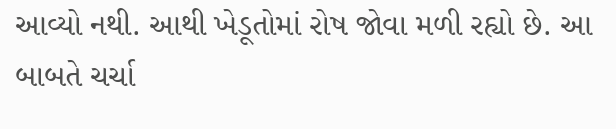આવ્યો નથી. આથી ખેડૂતોમાં રોષ જોવા મળી રહ્યો છે. આ બાબતે ચર્ચા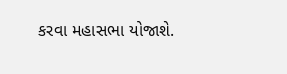કરવા મહાસભા યોજાશે.